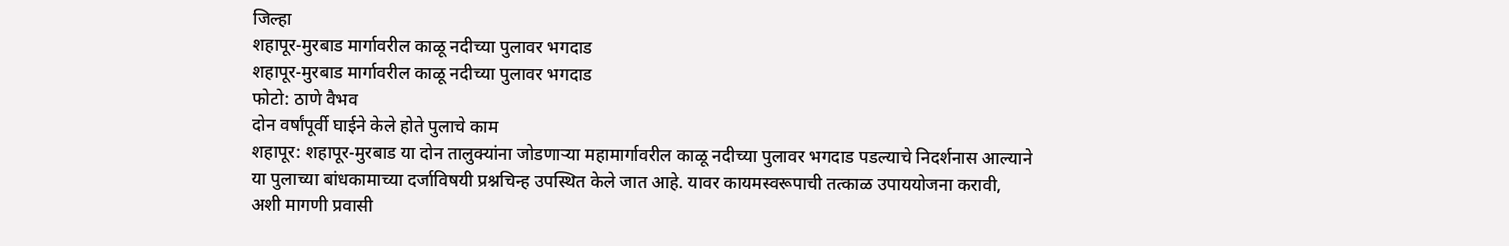जिल्हा
शहापूर-मुरबाड मार्गावरील काळू नदीच्या पुलावर भगदाड
शहापूर-मुरबाड मार्गावरील काळू नदीच्या पुलावर भगदाड
फोटो: ठाणे वैभव
दोन वर्षांपूर्वी घाईने केले होते पुलाचे काम
शहापूर: शहापूर-मुरबाड या दोन तालुक्यांना जोडणाऱ्या महामार्गावरील काळू नदीच्या पुलावर भगदाड पडल्याचे निदर्शनास आल्याने या पुलाच्या बांधकामाच्या दर्जाविषयी प्रश्नचिन्ह उपस्थित केले जात आहे. यावर कायमस्वरूपाची तत्काळ उपाययोजना करावी, अशी मागणी प्रवासी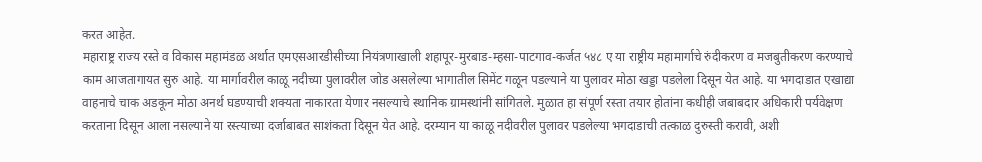करत आहेत.
महाराष्ट्र राज्य रस्ते व विकास महामंडळ अर्थात एमएसआरडीसीच्या नियंत्रणाखाली शहापूर-मुरबाड-म्हसा-पाटगाव-कर्जत ५४८ ए या राष्ट्रीय महामार्गाचे रुंदीकरण व मजबुतीकरण करण्याचे काम आजतागायत सुरु आहे. या मार्गावरील काळू नदीच्या पुलावरील जोड असलेल्या भागातील सिमेंट गळून पडल्याने या पुलावर मोठा खड्डा पडलेला दिसून येत आहे. या भगदाडात एखाद्या वाहनाचे चाक अडकून मोठा अनर्थ घडण्याची शक्यता नाकारता येणार नसल्याचे स्थानिक ग्रामस्थांनी सांगितले. मुळात हा संपूर्ण रस्ता तयार होतांना कधीही जबाबदार अधिकारी पर्यवेक्षण करताना दिसून आला नसल्याने या रस्त्याच्या दर्जाबाबत साशंकता दिसून येत आहे. दरम्यान या काळू नदीवरील पुलावर पडलेल्या भगदाडाची तत्काळ दुरुस्ती करावी, अशी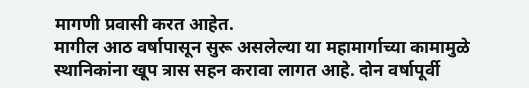मागणी प्रवासी करत आहेत.
मागील आठ वर्षापासून सुरू असलेल्या या महामार्गाच्या कामामुळे स्थानिकांना खूप त्रास सहन करावा लागत आहे. दोन वर्षापूर्वी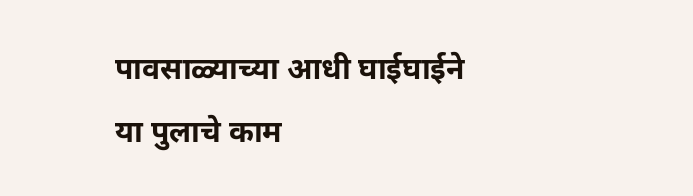पावसाळ्याच्या आधी घाईघाईने या पुलाचे काम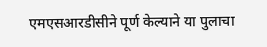एमएसआरडीसीने पूर्ण केल्याने या पुलाचा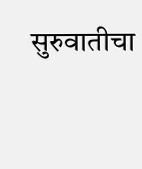सुरुवातीचा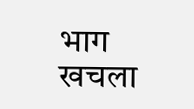भाग खचला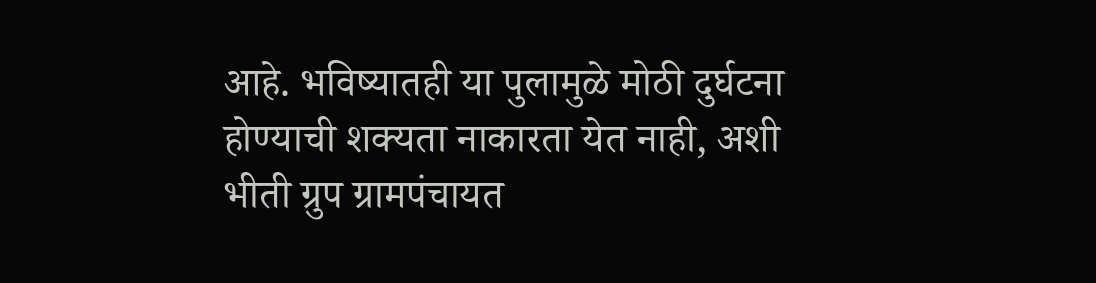आहे. भविष्यातही या पुलामुळे मोठी दुर्घटना होण्याची शक्यता नाकारता येत नाही, अशी भीती ग्रुप ग्रामपंचायत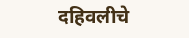दहिवलीचे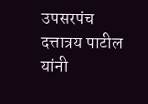उपसरपंच दत्तात्रय पाटील यांनी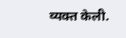व्यक्त केली.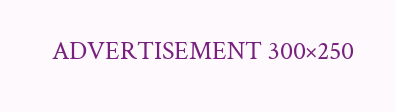ADVERTISEMENT 300×250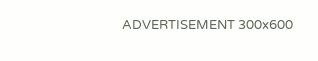ADVERTISEMENT 300x600